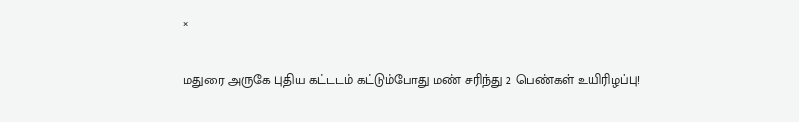×

மதுரை அருகே புதிய கட்டடம் கட்டும்போது மண் சரிந்து 2 பெண்கள் உயிரிழப்பு!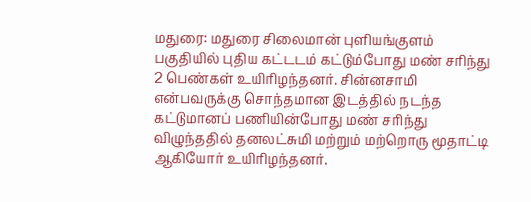மதுரை: மதுரை சிலைமான் புளியங்குளம் பகுதியில் புதிய கட்டடம் கட்டும்போது மண் சரிந்து 2 பெண்கள் உயிரிழந்தனர். சின்னசாமி என்பவருக்கு சொந்தமான இடத்தில் நடந்த கட்டுமானப் பணியின்போது மண் சரிந்து விழுந்ததில் தனலட்சுமி மற்றும் மற்றொரு மூதாட்டி ஆகியோர் உயிரிழந்தனர்.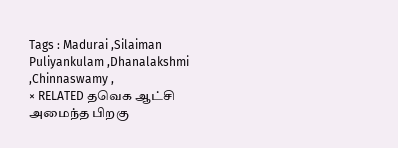Tags : Madurai ,Silaiman Puliyankulam ,Dhanalakshmi ,Chinnaswamy ,
× RELATED தவெக ஆட்சி அமைந்த பிறகு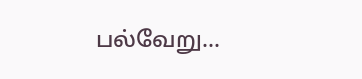பல்வேறு...